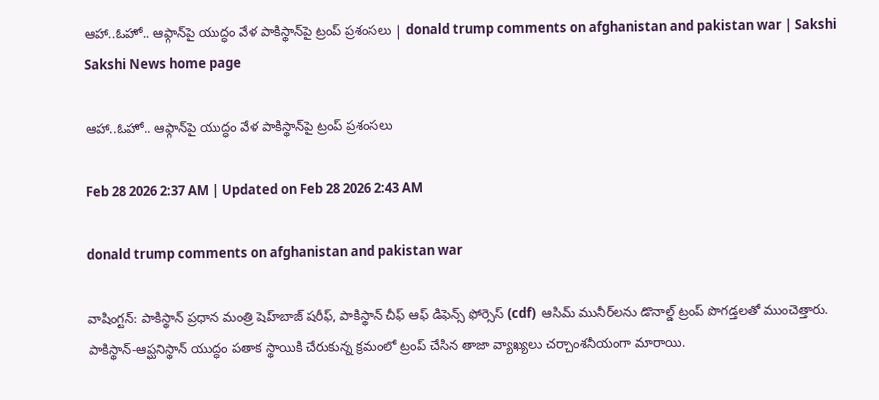ఆహా..ఓహో.. ఆఫ్గాన్‌పై యుద్ధం వేళ పాకిస్థాన్‌పై ట్రంప్‌ ప్రశంసలు | donald trump comments on afghanistan and pakistan war | Sakshi
Sakshi News home page

ఆహా..ఓహో.. ఆఫ్గాన్‌పై యుద్ధం వేళ పాకిస్థాన్‌పై ట్రంప్‌ ప్రశంసలు

Feb 28 2026 2:37 AM | Updated on Feb 28 2026 2:43 AM

donald trump comments on afghanistan and pakistan war

వాషింగ్టన్‌: పాకిస్థాన్‌ ప్రధాన మంత్రి షెహ్‌బాజ్ షరీఫ్, పాకిస్థాన్‌ చీఫ్‌ ఆఫ్‌ డిఫెన్స్‌ ఫోర్సెస్‌ (cdf)  ఆసిమ్ మునీర్‌లను డొనాల్డ్‌ ట్రంప్‌ పొగడ్తలతో ముంచెత్తారు. పాకిస్థాన్‌-ఆప్ఘనిస్థాన్‌ యుద్ధం పతాక స్థాయికి చేరుకున్న క్రమంలో ట్రంప్‌ చేసిన తాజా వ్యాఖ్యలు చర్చాంశనీయంగా మారాయి.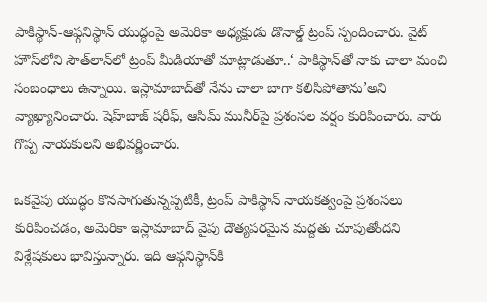పాకిస్థాన్‌-ఆఫ్గనిస్థాన్ యుద్ధంపై అమెరికా అధ్యక్షుడు డొనాల్డ్‌ ట్రంప్‌ స్పందించారు. వైట్‌ హౌస్‌లోని సౌత్‌లాన్‌లో ట్రంప్‌ మీడియాతో మాట్లాడుతూ..‘ పాకిస్థాన్‌తో నాకు చాలా మంచి సంబంధాలు ఉన్నాయి. ఇస్లామాబాద్‌తో నేను చాలా బాగా కలిసిపోతాను’అని వ్యాఖ్యానించారు. షెహ్‌బాజ్ షరీఫ్, ఆసిమ్ మునీర్‌పై ప్రశంసల వర్షం కురిపించారు. వారు గొప్ప నాయకులని అభివర్ణించారు.

ఒకవైపు యుద్ధం కొనసాగుతున్నప్పటికీ, ట్రంప్‌ పాకిస్థాన్‌ నాయకత్వంపై ప్రశంసలు కురిపించడం, అమెరికా ఇస్లామాబాద్‌ వైపు దౌత్యపరమైన మద్దతు చూపుతోందని విశ్లేషకులు భావిస్తున్నారు. ఇది ఆఫ్గనిస్థాన్‌కి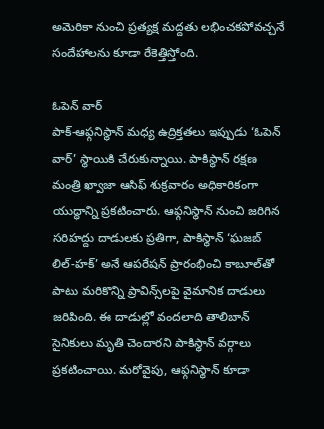అమెరికా నుంచి ప్రత్యక్ష మద్దతు లభించకపోవచ్చనే సందేహాలను కూడా రేకెత్తిస్తోంది.

ఓపెన్ వార్
పాక్‌-ఆఫ్గనిస్థాన్‌ మధ్య ఉద్రిక్తతలు ఇప్పుడు ‘ఓపెన్ వార్’ స్థాయికి చేరుకున్నాయి. పాకిస్థాన్‌ రక్షణ మంత్రి ఖ్వాజా ఆసిఫ్ శుక్రవారం అధికారికంగా యుద్ధాన్ని ప్రకటించారు. ఆఫ్గనిస్థాన్‌ నుంచి జరిగిన సరిహద్దు దాడులకు ప్రతిగా, పాకిస్థాన్‌ ‘ఘజబ్ లిల్-హక్’ అనే ఆపరేషన్ ప్రారంభించి కాబూల్‌తో పాటు మరికొన్ని ప్రావిన్స్‌లపై వైమానిక దాడులు జరిపింది. ఈ దాడుల్లో వందలాది తాలిబాన్‌ సైనికులు మృతి చెందారని పాకిస్థాన్‌ వర్గాలు ప్రకటించాయి. మరోవైపు, ఆఫ్గనిస్థాన్‌ కూడా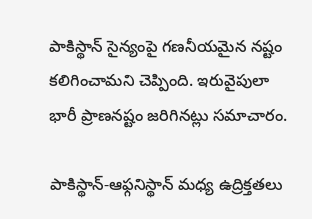పాకిస్థాన్‌ సైన్యంపై గణనీయమైన నష్టం కలిగించామని చెప్పింది. ఇరువైపులా భారీ ప్రాణనష్టం జరిగినట్లు సమాచారం.

పాకిస్థాన్‌-ఆఫ్గనిస్థాన్ మధ్య ఉద్రిక్తతలు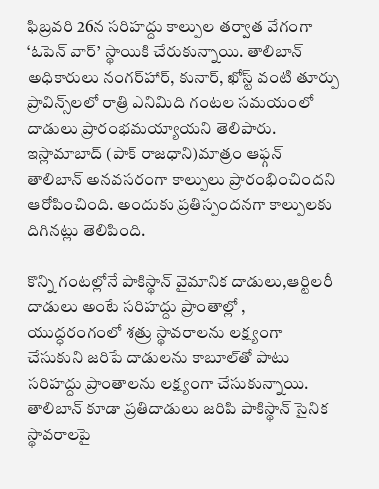ఫిబ్రవరి 26న సరిహద్దు కాల్పుల తర్వాత వేగంగా ‘ఓపెన్ వార్’ స్థాయికి చేరుకున్నాయి. తాలిబాన్‌ అధికారులు నంగర్‌హార్‌, కునార్‌, ఖోస్ట్‌ వంటి తూర్పు ప్రావిన్స్‌లలో రాత్రి ఎనిమిది గంటల సమయంలో దాడులు ప్రారంభమయ్యాయని తెలిపారు. ఇస్లామాబాద్ (పాక్‌ రాజధాని)మాత్రం ఆఫ్గన్‌ తాలిబాన్‌ అనవసరంగా కాల్పులు ప్రారంభించిందని ఆరోపించింది. అందుకు ప్రతిస్పందనగా కాల్పులకు దిగినట్లు తెలిపింది.

కొన్ని గంటల్లోనే పాకిస్థాన్‌ వైమానిక దాడులు,ఆర్టిలరీ దాడులు అంటే సరిహద్దు ప్రాంతాల్లో , యుద్ధరంగంలో శత్రు స్థావరాలను లక్ష్యంగా చేసుకుని జరిపే దాడులను కాబూల్‌తో పాటు సరిహద్దు ప్రాంతాలను లక్ష్యంగా చేసుకున్నాయి. తాలిబాన్‌ కూడా ప్రతిదాడులు జరిపి పాకిస్థాన్‌ సైనిక స్థావరాలపై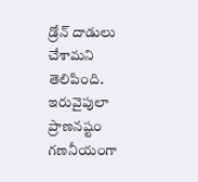డ్రోన్‌ దాడులు చేశామని తెలిపింది. ఇరువైపులా ప్రాణనష్టం గణనీయంగా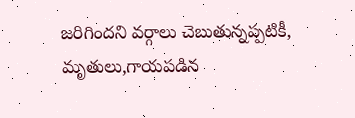జరిగిందని వర్గాలు చెబుతున్నప్పటికీ, మృతులు,గాయపడిన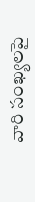వారి సంఖ్యలపై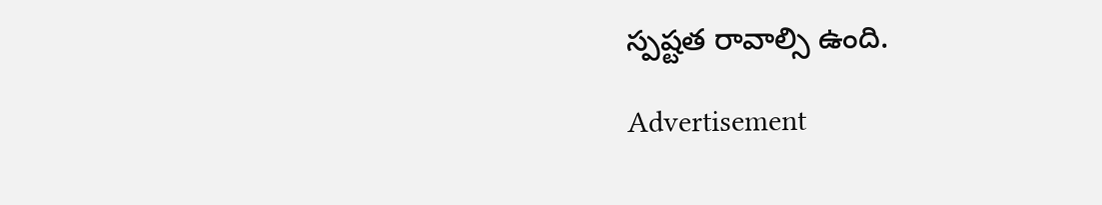స్పష్టత రావాల్సి ఉంది.

Advertisement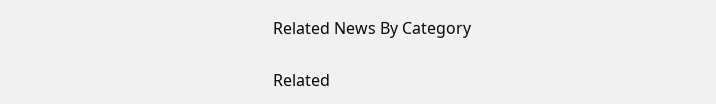Related News By Category

Related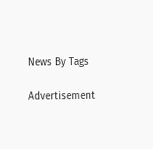News By Tags

Advertisement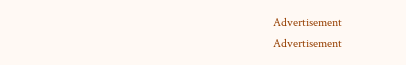Advertisement
Advertisement